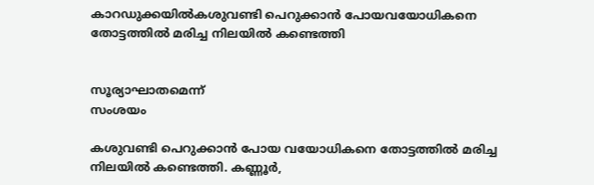കാറഡുക്കയില്‍കശുവണ്ടി പെറുക്കാന്‍ പോയവയോധികനെ തോട്ടത്തില്‍ മരിച്ച നിലയില്‍ കണ്ടെത്തി


സൂര്യാഘാതമെന്ന്
സംശയം

കശുവണ്ടി പെറുക്കാന്‍ പോയ വയോധികനെ തോട്ടത്തില്‍ മരിച്ച നിലയില്‍ കണ്ടെത്തി. കണ്ണൂര്‍,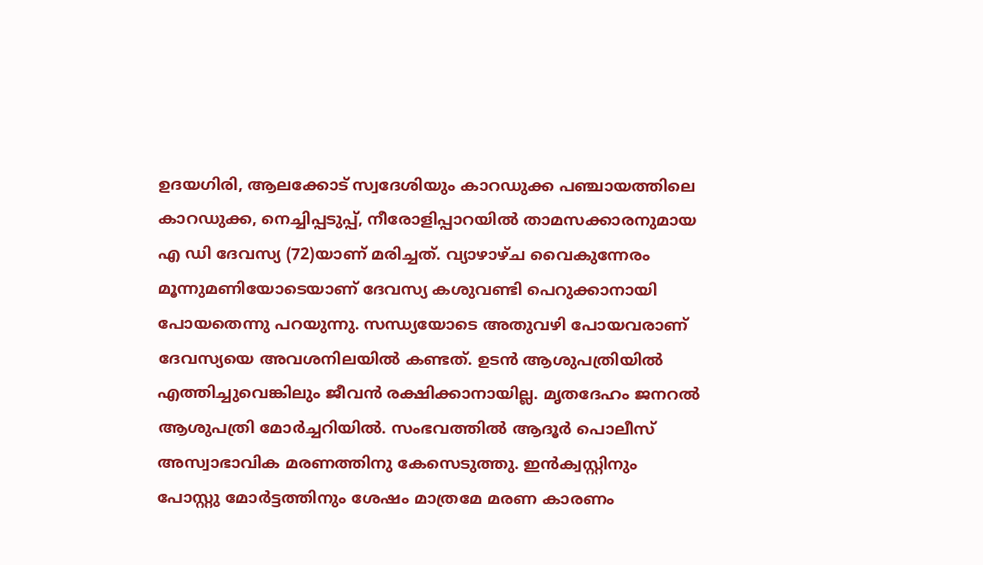ഉദയഗിരി, ആലക്കോട് സ്വദേശിയും കാറഡുക്ക പഞ്ചായത്തിലെ കാറഡുക്ക, നെച്ചിപ്പടുപ്പ്, നീരോളിപ്പാറയില്‍ താമസക്കാരനുമായ എ ഡി ദേവസ്യ (72)യാണ് മരിച്ചത്. വ്യാഴാഴ്ച വൈകുന്നേരം മൂന്നുമണിയോടെയാണ് ദേവസ്യ കശുവണ്ടി പെറുക്കാനായി പോയതെന്നു പറയുന്നു. സന്ധ്യയോടെ അതുവഴി പോയവരാണ് ദേവസ്യയെ അവശനിലയില്‍ കണ്ടത്. ഉടന്‍ ആശുപത്രിയില്‍ എത്തിച്ചുവെങ്കിലും ജീവന്‍ രക്ഷിക്കാനായില്ല. മൃതദേഹം ജനറല്‍ ആശുപത്രി മോര്‍ച്ചറിയില്‍. സംഭവത്തില്‍ ആദൂര്‍ പൊലീസ് അസ്വാഭാവിക മരണത്തിനു കേസെടുത്തു. ഇന്‍ക്വസ്റ്റിനും പോസ്റ്റു മോര്‍ട്ടത്തിനും ശേഷം മാത്രമേ മരണ കാരണം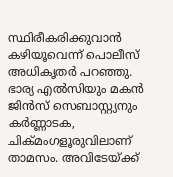സ്ഥിരീകരിക്കുവാന്‍ കഴിയൂവെന്ന് പൊലീസ് അധികൃതര്‍ പറഞ്ഞു. ഭാര്യ എല്‍സിയും മകന്‍ ജിന്‍സ് സെബാസ്റ്റ്യനും കര്‍ണ്ണാടക, ചിക്മംഗളൂരുവിലാണ് താമസം. അവിടേയ്ക്ക്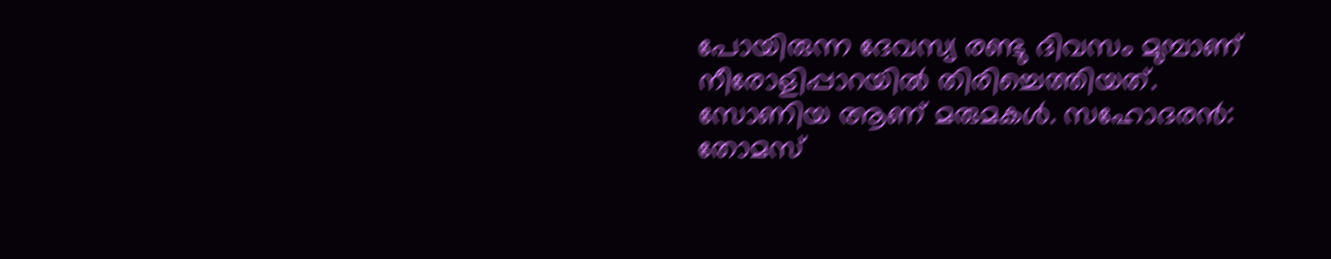പോയിരുന്ന ദേവസ്യ രണ്ടു ദിവസം മുമ്പാണ് നീരോളിപ്പാറയില്‍ തിരിച്ചെത്തിയത്. സോണിയ ആണ് മരുമകള്‍. സഹോദരന്‍: തോമസ്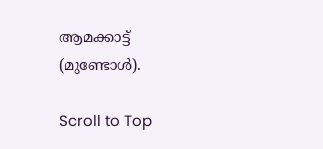ആമക്കാട്ട് (മുണ്ടോള്‍).

Scroll to Top